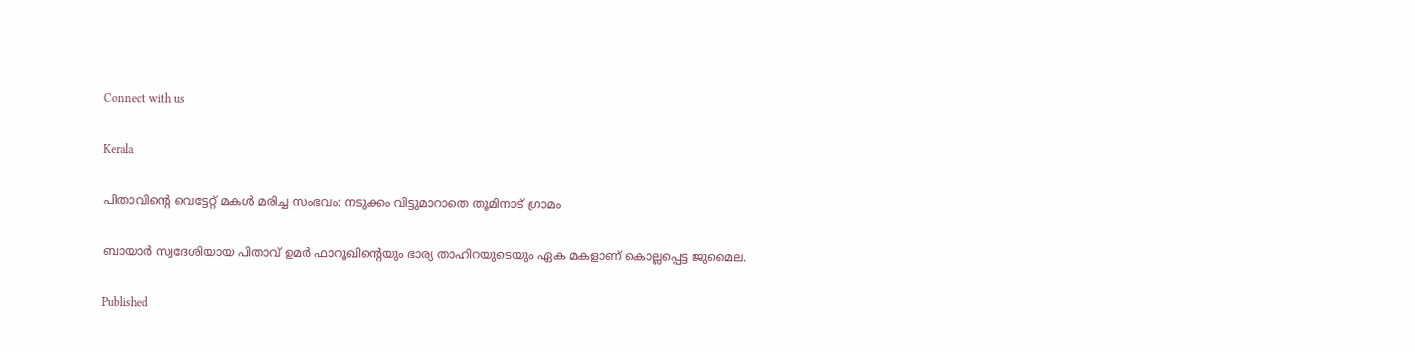Connect with us

Kerala

പിതാവിന്റെ വെട്ടേറ്റ് മകള്‍ മരിച്ച സംഭവം: നടുക്കം വിട്ടുമാറാതെ തൂമിനാട് ഗ്രാമം

ബായാര്‍ സ്വദേശിയായ പിതാവ് ഉമര്‍ ഫാറൂഖിന്റെയും ഭാര്യ താഹിറയുടെയും ഏക മകളാണ് കൊല്ലപ്പെട്ട ജുമൈല.

Published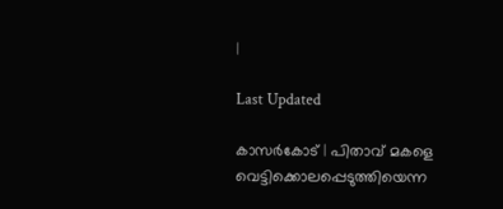|

Last Updated

കാസര്‍കോട് | പിതാവ് മകളെ വെട്ടിക്കൊലപ്പെടുത്തിയെന്ന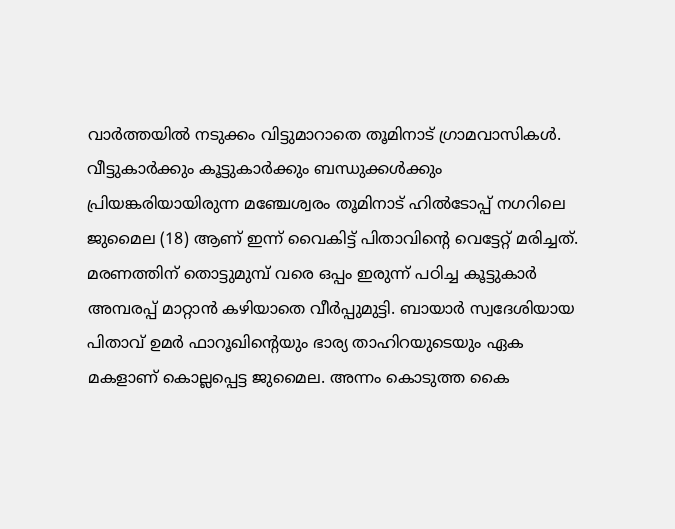വാര്‍ത്തയില്‍ നടുക്കം വിട്ടുമാറാതെ തൂമിനാട് ഗ്രാമവാസികള്‍. വീട്ടുകാര്‍ക്കും കൂട്ടുകാര്‍ക്കും ബന്ധുക്കള്‍ക്കും പ്രിയങ്കരിയായിരുന്ന മഞ്ചേശ്വരം തൂമിനാട് ഹില്‍ടോപ്പ് നഗറിലെ ജുമൈല (18) ആണ് ഇന്ന് വൈകിട്ട് പിതാവിന്റെ വെട്ടേറ്റ് മരിച്ചത്.  മരണത്തിന് തൊട്ടുമുമ്പ് വരെ ഒപ്പം ഇരുന്ന് പഠിച്ച കൂട്ടുകാര്‍ അമ്പരപ്പ് മാറ്റാന്‍ കഴിയാതെ വീര്‍പ്പുമുട്ടി. ബായാര്‍ സ്വദേശിയായ പിതാവ് ഉമര്‍ ഫാറൂഖിന്റെയും ഭാര്യ താഹിറയുടെയും ഏക മകളാണ് കൊല്ലപ്പെട്ട ജുമൈല. അന്നം കൊടുത്ത കൈ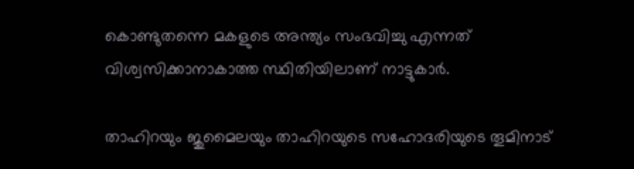കൊണ്ടുതന്നെ മകളുടെ അന്ത്യം സംഭവിച്ചു എന്നത് വിശ്വസിക്കാനാകാത്ത സ്ഥിതിയിലാണ് നാട്ടുകാര്‍.

താഹിറയും ജുമൈലയും താഹിറയുടെ സഹോദരിയുടെ തൂമിനാട്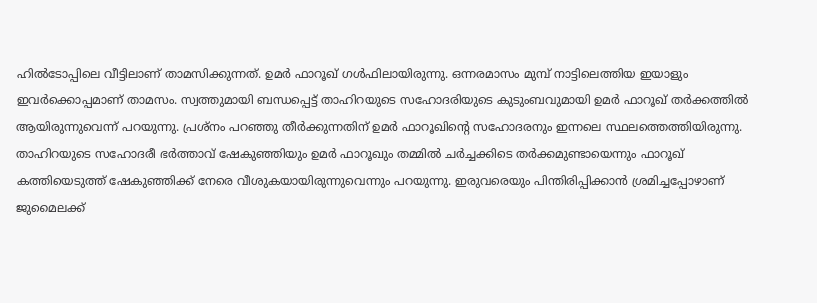ഹില്‍ടോപ്പിലെ വീട്ടിലാണ് താമസിക്കുന്നത്. ഉമര്‍ ഫാറൂഖ് ഗള്‍ഫിലായിരുന്നു. ഒന്നരമാസം മുമ്പ് നാട്ടിലെത്തിയ ഇയാളും ഇവര്‍ക്കൊപ്പമാണ് താമസം. സ്വത്തുമായി ബന്ധപ്പെട്ട് താഹിറയുടെ സഹോദരിയുടെ കുടുംബവുമായി ഉമര്‍ ഫാറൂഖ് തര്‍ക്കത്തില്‍ ആയിരുന്നുവെന്ന് പറയുന്നു. പ്രശ്‌നം പറഞ്ഞു തീര്‍ക്കുന്നതിന് ഉമര്‍ ഫാറൂഖിന്റെ സഹോദരനും ഇന്നലെ സ്ഥലത്തെത്തിയിരുന്നു. താഹിറയുടെ സഹോദരീ ഭര്‍ത്താവ് ഷേകുഞ്ഞിയും ഉമര്‍ ഫാറൂഖും തമ്മില്‍ ചര്‍ച്ചക്കിടെ തര്‍ക്കമുണ്ടായെന്നും ഫാറൂഖ് കത്തിയെടുത്ത് ഷേകുഞ്ഞിക്ക് നേരെ വീശുകയായിരുന്നുവെന്നും പറയുന്നു. ഇരുവരെയും പിന്തിരിപ്പിക്കാന്‍ ശ്രമിച്ചപ്പോഴാണ് ജുമൈലക്ക്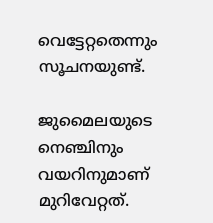വെട്ടേറ്റതെന്നും സൂചനയുണ്ട്.

ജുമൈലയുടെ നെഞ്ചിനും വയറിനുമാണ് മുറിവേറ്റത്.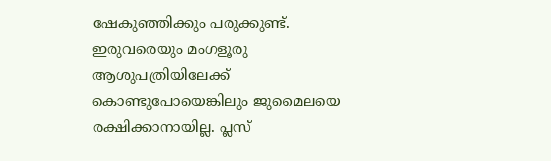ഷേകുഞ്ഞിക്കും പരുക്കുണ്ട്. ഇരുവരെയും മംഗളൂരു ആശുപത്രിയിലേക്ക് കൊണ്ടുപോയെങ്കിലും ജുമൈലയെ രക്ഷിക്കാനായില്ല. പ്ലസ്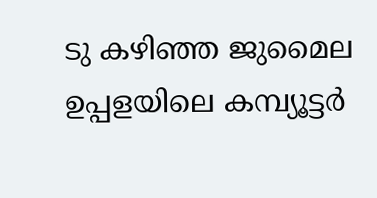ടു കഴിഞ്ഞ ജുമൈല ഉപ്പളയിലെ കമ്പ്യൂട്ടര്‍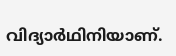വിദ്യാര്‍ഥിനിയാണ്.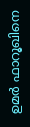ഉമര്‍ ഫാറൂഖിനെ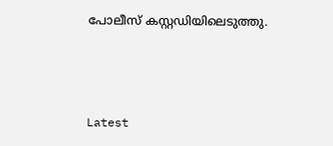പോലീസ് കസ്റ്റഡിയിലെടുത്തു.



Latest